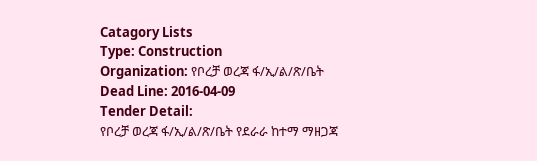Catagory Lists
Type: Construction
Organization: የቦረቻ ወረጃ ፋ/ኢ/ል/ጽ/ቤት
Dead Line: 2016-04-09
Tender Detail:
የቦረቻ ወረጃ ፋ/ኢ/ል/ጽ/ቤት የደራራ ከተማ ማዘጋጃ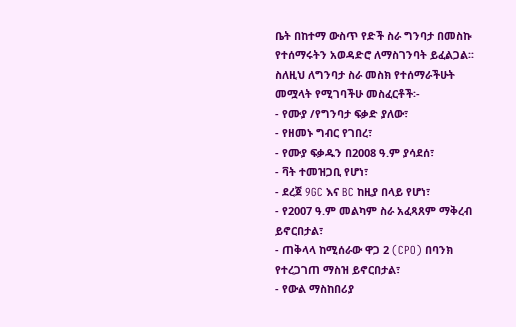ቤት በከተማ ውስጥ የድች ስራ ግንባታ በመስኩ የተሰማሩትን አወዳድሮ ለማስገንባት ይፈልጋል፡፡
ስለዚህ ለግንባታ ስራ መስክ የተሰማራችሁት መሟላት የሚገባችሁ መስፈርቶች፡-
- የሙያ /የግንባታ ፍቃድ ያለው፣
- የዘመኑ ግብር የገበረ፣
- የሙያ ፍቃዱን በ2008 ዓ.ም ያሳደሰ፣
- ቫት ተመዝጋቢ የሆነ፣
- ደረጀ 9GC እና BC ከዚያ በላይ የሆነ፣
- የ2007 ዓ.ም መልካም ስራ አፈጻጸም ማቅረብ ይኖርበታል፣
- ጠቅላላ ከሚሰራው ዋጋ 2 (CPO) በባንክ የተረጋገጠ ማስዝ ይኖርበታል፣
- የውል ማስከበሪያ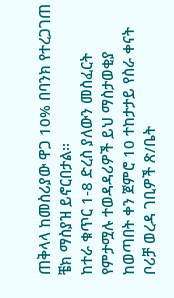ጠቅላላ ከመስሪያው ዋጋ 10% በባንክ የተረጋገጠ ቼክ ማስያዝ ይኖርበታል፡፡
ከተራ ቁጥር 1-8 ድረስ ያለውን መስፈርት የምታሟሉ ተወዳዳሪዎች ይህ ማስታወቂያ ከወጣበት ቀን ጀምሮ 10 ተከታታይ የስራ ቀናት ቦሪቻ ወረዳ ገቢዎች ጽ/ቤት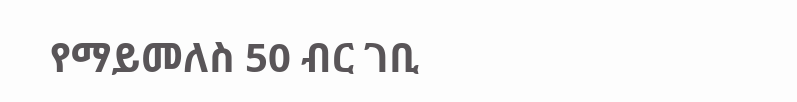የማይመለስ 50 ብር ገቢ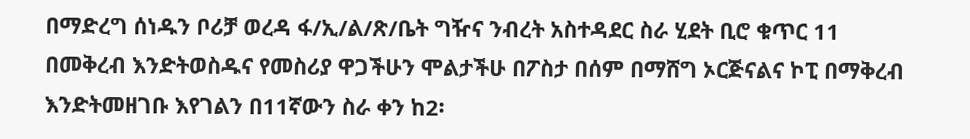በማድረግ ሰነዱን ቦሪቻ ወረዳ ፋ/ኢ/ል/ጽ/ቤት ግዥና ንብረት አስተዳደር ስራ ሂደት ቢሮ ቁጥር 11 በመቅረብ እንድትወስዱና የመስሪያ ዋጋችሁን ሞልታችሁ በፖስታ በሰም በማሸግ ኦርጅናልና ኮፒ በማቅረብ እንድትመዘገቡ እየገልን በ11ኛውን ስራ ቀን ከ2፡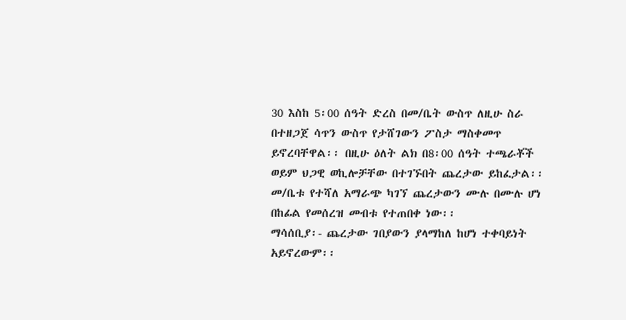30 እስከ 5፡00 ሰዓት ድረስ በመ/ቤት ውስጥ ለዚሁ ስራ በተዘጋጀ ሳጥን ውስጥ የታሸገውን ፖስታ ማስቀመጥ ይኖረባቸዋል፡፡ በዚሁ ዕለት ልክ በ8፡00 ሰዓት ተጫራቾች ወይም ህጋዊ ወኪሎቻቸው በተገኙበት ጨረታው ይከፈታል፡፡ መ/ቤቱ የተሻለ አማራጭ ካገኘ ጨረታውን ሙሉ በሙሉ ሆነ በከፊል የመሰረዝ መብቱ የተጠበቀ ነው፡፡
ማሳሰቢያ፡- ጨረታው ገበያውን ያላማከለ ከሆነ ተቀባይነት አይኖረውም፡፡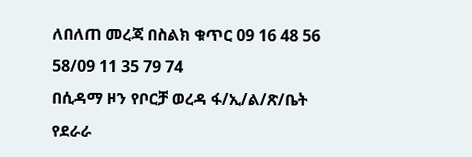ለበለጠ መረጃ በስልክ ቁጥር 09 16 48 56 58/09 11 35 79 74
በሲዳማ ዞን የቦርቻ ወረዳ ፋ/ኢ/ል/ጽ/ቤት የደራራ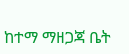ከተማ ማዘጋጃ ቤት